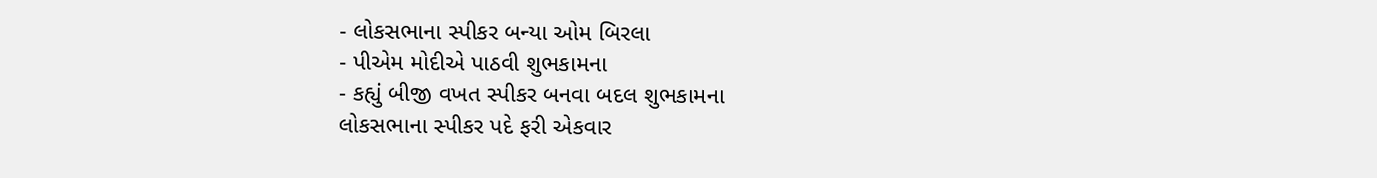- લોકસભાના સ્પીકર બન્યા ઓમ બિરલા
- પીએમ મોદીએ પાઠવી શુભકામના
- કહ્યું બીજી વખત સ્પીકર બનવા બદલ શુભકામના
લોકસભાના સ્પીકર પદે ફરી એકવાર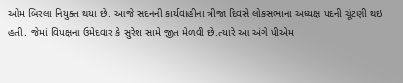ઓમ બિરલા નિયુક્ત થયા છે. આજે સદનની કાર્યવાહીના ત્રીજા દિવસે લોકસભાના અધ્યક્ષ પદની ચૂંટણી થઇ હતી. જેમાં વિપક્ષના ઉમેદવાર કે સુરેશ સામે જીત મેળવી છે.ત્યારે આ અંગે પીએમ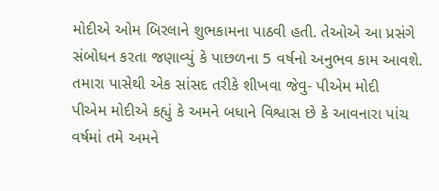મોદીએ ઓમ બિરલાને શુભકામના પાઠવી હતી. તેઓએ આ પ્રસંગે સંબોધન કરતા જણાવ્યું કે પાછળના 5 વર્ષનો અનુભવ કામ આવશે.
તમારા પાસેથી એક સાંસદ તરીકે શીખવા જેવુ- પીએમ મોદી
પીએમ મોદીએ કહ્યું કે અમને બધાને વિશ્વાસ છે કે આવનારા પાંચ વર્ષમાં તમે અમને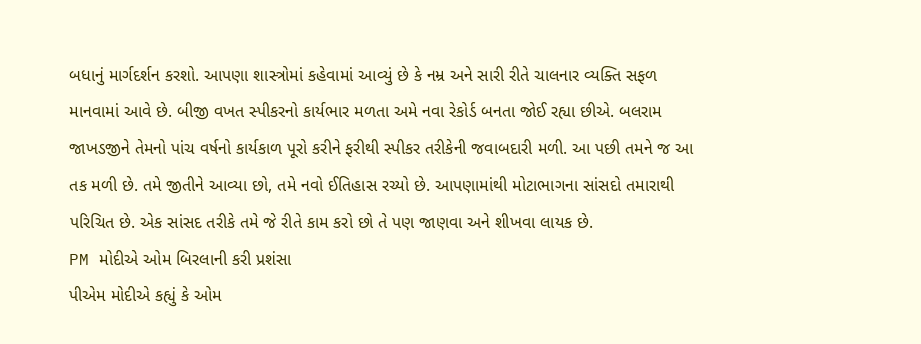બધાનું માર્ગદર્શન કરશો. આપણા શાસ્ત્રોમાં કહેવામાં આવ્યું છે કે નમ્ર અને સારી રીતે ચાલનાર વ્યક્તિ સફળ માનવામાં આવે છે. બીજી વખત સ્પીકરનો કાર્યભાર મળતા અમે નવા રેકોર્ડ બનતા જોઈ રહ્યા છીએ. બલરામ જાખડજીને તેમનો પાંચ વર્ષનો કાર્યકાળ પૂરો કરીને ફરીથી સ્પીકર તરીકેની જવાબદારી મળી. આ પછી તમને જ આ તક મળી છે. તમે જીતીને આવ્યા છો, તમે નવો ઈતિહાસ રચ્યો છે. આપણામાંથી મોટાભાગના સાંસદો તમારાથી પરિચિત છે. એક સાંસદ તરીકે તમે જે રીતે કામ કરો છો તે પણ જાણવા અને શીખવા લાયક છે.
PM મોદીએ ઓમ બિરલાની કરી પ્રશંસા
પીએમ મોદીએ કહ્યું કે ઓમ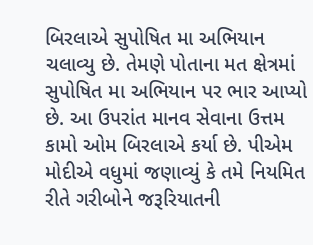બિરલાએ સુપોષિત મા અભિયાન ચલાવ્યુ છે. તેમણે પોતાના મત ક્ષેત્રમાં સુપોષિત મા અભિયાન પર ભાર આપ્યો છે. આ ઉપરાંત માનવ સેવાના ઉત્તમ કામો ઓમ બિરલાએ કર્યા છે. પીએમ મોદીએ વધુમાં જણાવ્યું કે તમે નિયમિત રીતે ગરીબોને જરૂરિયાતની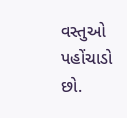વસ્તુઓ પહોંચાડો છો.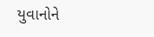યુવાનોને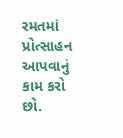રમતમાં પ્રોત્સાહન આપવાનું કામ કરો છો.